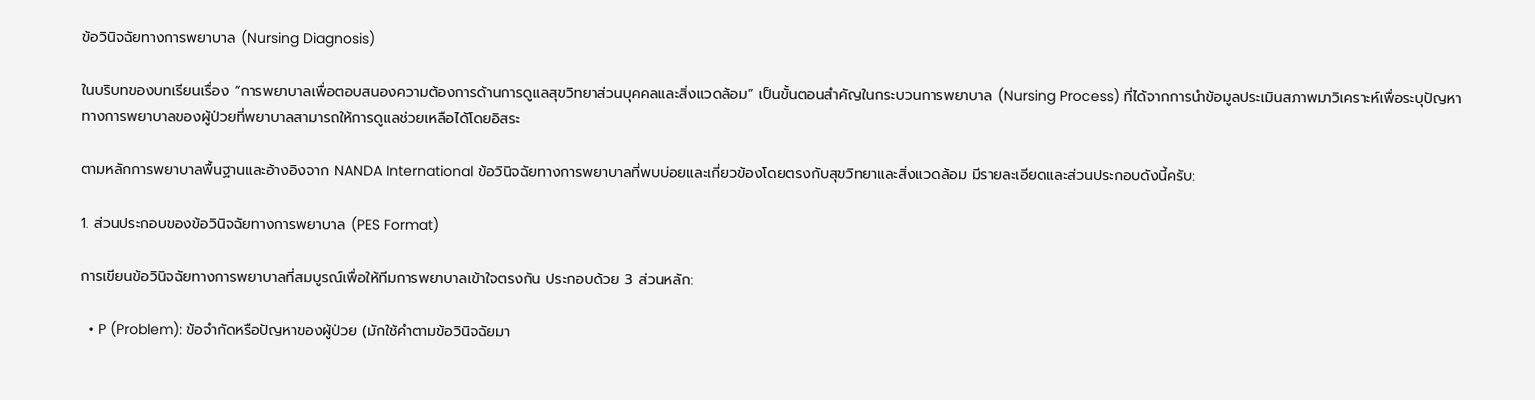ข้อวินิจฉัยทางการพยาบาล (Nursing Diagnosis)

ในบริบทของบทเรียนเรื่อง “การพยาบาลเพื่อตอบสนองความต้องการด้านการดูแลสุขวิทยาส่วนบุคคลและสิ่งแวดล้อม” เป็นขั้นตอนสำคัญในกระบวนการพยาบาล (Nursing Process) ที่ได้จากการนำข้อมูลประเมินสภาพมาวิเคราะห์เพื่อระบุปัญหาทางการพยาบาลของผู้ป่วยที่พยาบาลสามารถให้การดูแลช่วยเหลือได้โดยอิสระ

ตามหลักการพยาบาลพื้นฐานและอ้างอิงจาก NANDA International ข้อวินิจฉัยทางการพยาบาลที่พบบ่อยและเกี่ยวข้องโดยตรงกับสุขวิทยาและสิ่งแวดล้อม มีรายละเอียดและส่วนประกอบดังนี้ครับ:

1. ส่วนประกอบของข้อวินิจฉัยทางการพยาบาล (PES Format)

การเขียนข้อวินิจฉัยทางการพยาบาลที่สมบูรณ์เพื่อให้ทีมการพยาบาลเข้าใจตรงกัน ประกอบด้วย 3 ส่วนหลัก:

  • P (Problem): ข้อจำกัดหรือปัญหาของผู้ป่วย (มักใช้คำตามข้อวินิจฉัยมา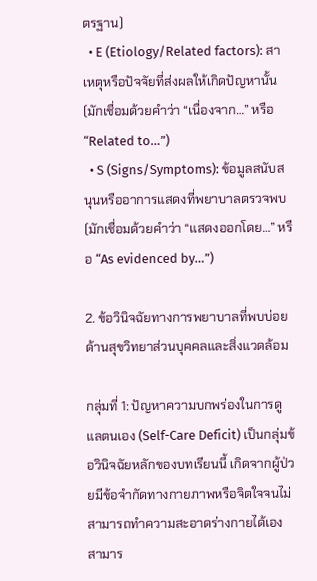ตรฐาน)
  • E (Etiology/Related factors): สาเหตุหรือปัจจัยที่ส่งผลให้เกิดปัญหานั้น (มักเชื่อมด้วยคำว่า “เนื่องจาก…” หรือ “Related to…”)
  • S (Signs/Symptoms): ข้อมูลสนับสนุนหรืออาการแสดงที่พยาบาลตรวจพบ (มักเชื่อมด้วยคำว่า “แสดงออกโดย…” หรือ “As evidenced by…”)

2. ข้อวินิจฉัยทางการพยาบาลที่พบบ่อยด้านสุขวิทยาส่วนบุคคลและสิ่งแวดล้อม

กลุ่มที่ 1: ปัญหาความบกพร่องในการดูแลตนเอง (Self-Care Deficit) เป็นกลุ่มข้อวินิจฉัยหลักของบทเรียนนี้ เกิดจากผู้ป่วยมีข้อจำกัดทางกายภาพหรือจิตใจจนไม่สามารถทำความสะอาดร่างกายได้เอง สามาร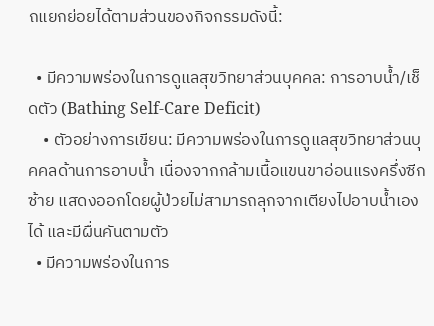ถแยกย่อยได้ตามส่วนของกิจกรรมดังนี้:

  • มีความพร่องในการดูแลสุขวิทยาส่วนบุคคล: การอาบน้ำ/เช็ดตัว (Bathing Self-Care Deficit)
    • ตัวอย่างการเขียน: มีความพร่องในการดูแลสุขวิทยาส่วนบุคคลด้านการอาบน้ำ เนื่องจากกล้ามเนื้อแขนขาอ่อนแรงครึ่งซีกซ้าย แสดงออกโดยผู้ป่วยไม่สามารถลุกจากเตียงไปอาบน้ำเองได้ และมีผื่นคันตามตัว
  • มีความพร่องในการ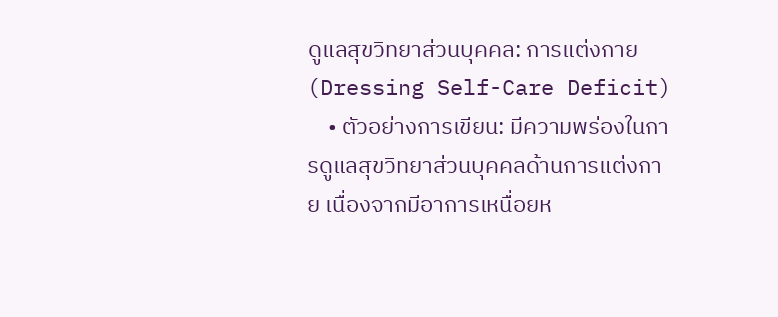ดูแลสุขวิทยาส่วนบุคคล: การแต่งกาย (Dressing Self-Care Deficit)
    • ตัวอย่างการเขียน: มีความพร่องในการดูแลสุขวิทยาส่วนบุคคลด้านการแต่งกาย เนื่องจากมีอาการเหนื่อยห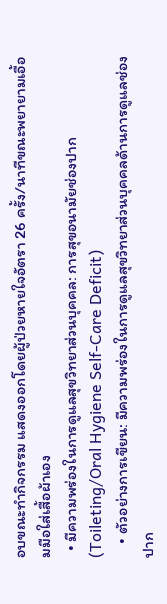อบขณะทำกิจกรรม แสดงออกโดยผู้ป่วยหายใจอัตรา 26 ครั้ง/นาทีขณะพยายามเอื้อมมือใส่เสื้อผ้าเอง
  • มีความพร่องในการดูแลสุขวิทยาส่วนบุคคล: การสุขอนามัยช่องปาก (Toileting/Oral Hygiene Self-Care Deficit)
    • ตัวอย่างการเขียน: มีความพร่องในการดูแลสุขวิทยาส่วนบุคคลด้านการดูแลช่องปาก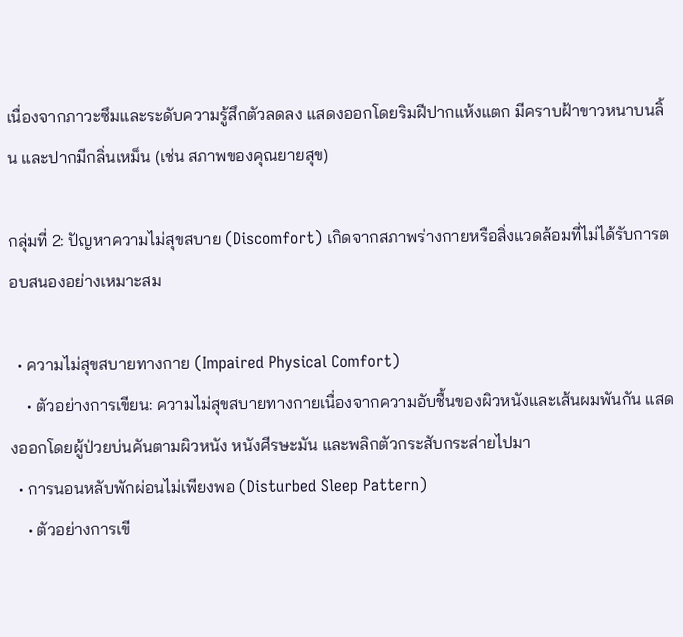เนื่องจากภาวะซึมและระดับความรู้สึกตัวลดลง แสดงออกโดยริมฝีปากแห้งแตก มีคราบฝ้าขาวหนาบนลิ้น และปากมีกลิ่นเหม็น (เช่น สภาพของคุณยายสุข)

กลุ่มที่ 2: ปัญหาความไม่สุขสบาย (Discomfort) เกิดจากสภาพร่างกายหรือสิ่งแวดล้อมที่ไม่ได้รับการตอบสนองอย่างเหมาะสม

  • ความไม่สุขสบายทางกาย (Impaired Physical Comfort)
    • ตัวอย่างการเขียน: ความไม่สุขสบายทางกายเนื่องจากความอับชื้นของผิวหนังและเส้นผมพันกัน แสดงออกโดยผู้ป่วยบ่นคันตามผิวหนัง หนังศีรษะมัน และพลิกตัวกระสับกระส่ายไปมา
  • การนอนหลับพักผ่อนไม่เพียงพอ (Disturbed Sleep Pattern)
    • ตัวอย่างการเขี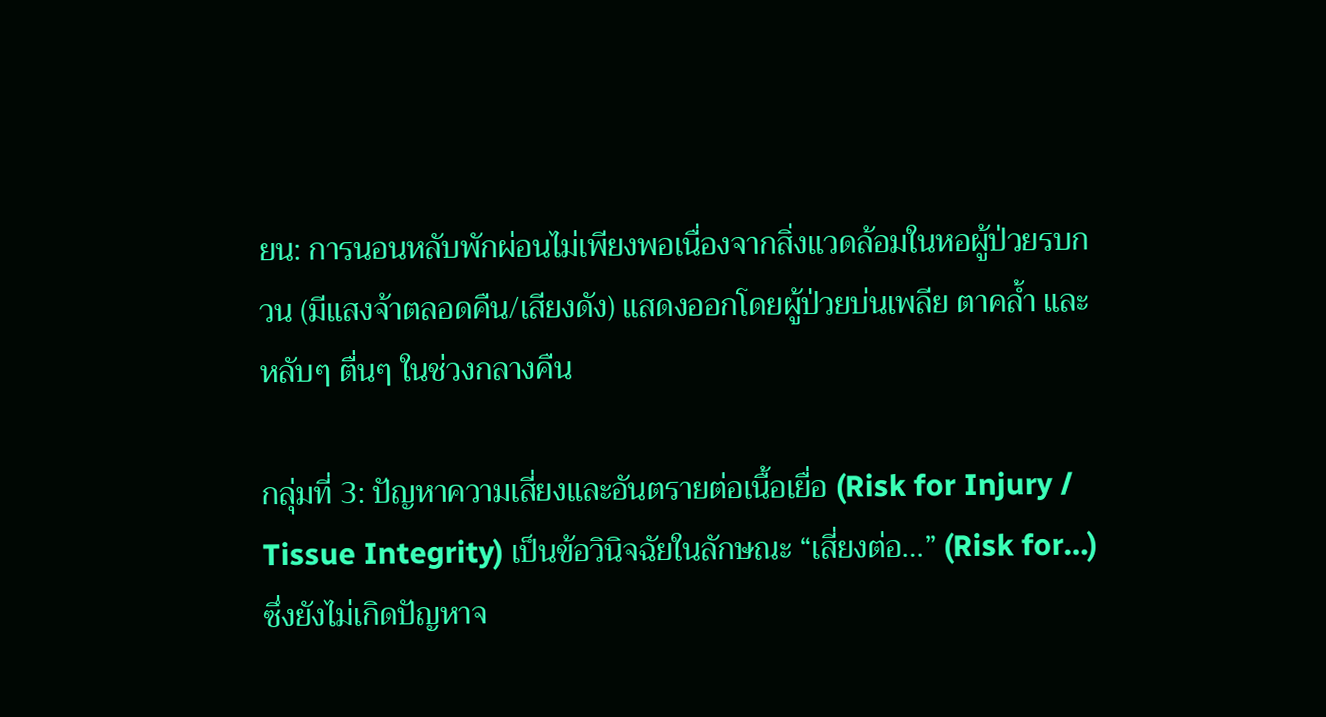ยน: การนอนหลับพักผ่อนไม่เพียงพอเนื่องจากสิ่งแวดล้อมในหอผู้ป่วยรบกวน (มีแสงจ้าตลอดคืน/เสียงดัง) แสดงออกโดยผู้ป่วยบ่นเพลีย ตาคล้ำ และหลับๆ ตื่นๆ ในช่วงกลางคืน

กลุ่มที่ 3: ปัญหาความเสี่ยงและอันตรายต่อเนื้อเยื่อ (Risk for Injury / Tissue Integrity) เป็นข้อวินิจฉัยในลักษณะ “เสี่ยงต่อ…” (Risk for…) ซึ่งยังไม่เกิดปัญหาจ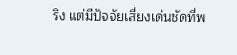ริง แต่มีปัจจัยเสี่ยงเด่นชัดที่พ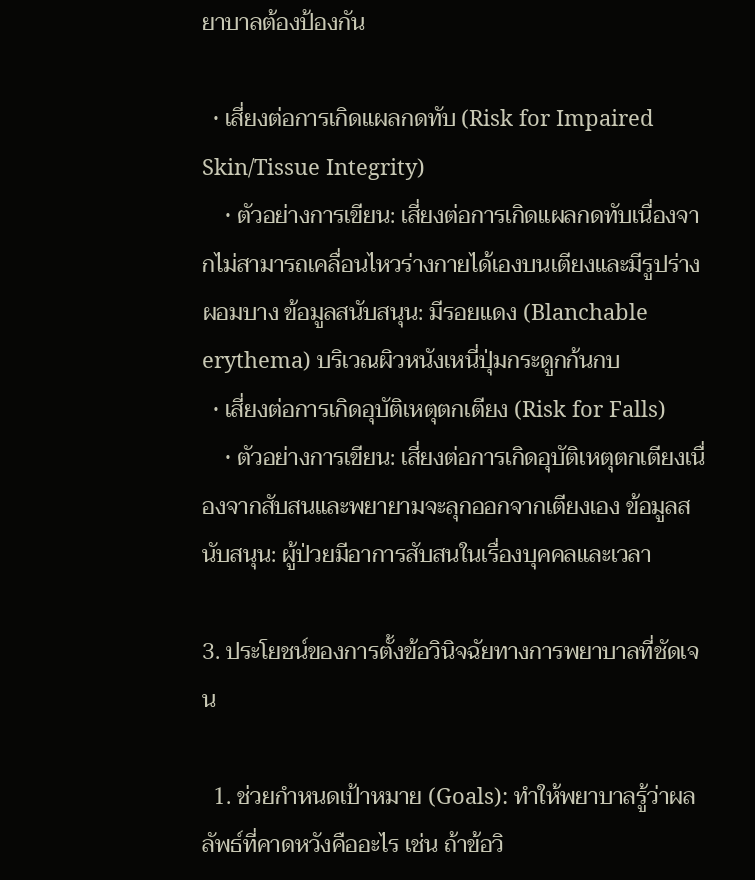ยาบาลต้องป้องกัน

  • เสี่ยงต่อการเกิดแผลกดทับ (Risk for Impaired Skin/Tissue Integrity)
    • ตัวอย่างการเขียน: เสี่ยงต่อการเกิดแผลกดทับเนื่องจากไม่สามารถเคลื่อนไหวร่างกายได้เองบนเตียงและมีรูปร่างผอมบาง ข้อมูลสนับสนุน: มีรอยแดง (Blanchable erythema) บริเวณผิวหนังเหนี่ปุ่มกระดูกก้นกบ
  • เสี่ยงต่อการเกิดอุบัติเหตุตกเตียง (Risk for Falls)
    • ตัวอย่างการเขียน: เสี่ยงต่อการเกิดอุบัติเหตุตกเตียงเนื่องจากสับสนและพยายามจะลุกออกจากเตียงเอง ข้อมูลสนับสนุน: ผู้ป่วยมีอาการสับสนในเรื่องบุคคลและเวลา

3. ประโยชน์ของการตั้งข้อวินิจฉัยทางการพยาบาลที่ชัดเจน

  1. ช่วยกำหนดเป้าหมาย (Goals): ทำให้พยาบาลรู้ว่าผลลัพธ์ที่คาดหวังคืออะไร เช่น ถ้าข้อวิ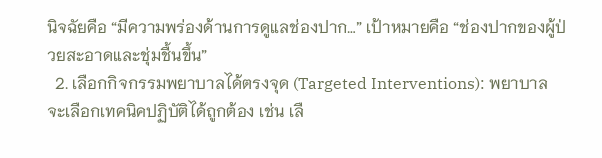นิจฉัยคือ “มีความพร่องด้านการดูแลช่องปาก…” เป้าหมายคือ “ช่องปากของผู้ป่วยสะอาดและชุ่มชื้นขึ้น”
  2. เลือกกิจกรรมพยาบาลได้ตรงจุด (Targeted Interventions): พยาบาลจะเลือกเทคนิคปฏิบัติได้ถูกต้อง เช่น เลื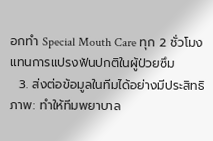อกทำ Special Mouth Care ทุก 2 ชั่วโมง แทนการแปรงฟันปกติในผู้ป่วยซึม
  3. ส่งต่อข้อมูลในทีมได้อย่างมีประสิทธิภาพ: ทำให้ทีมพยาบาล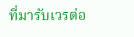ที่มารับเวรต่อ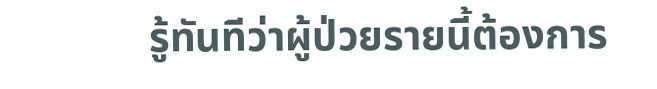รู้ทันทีว่าผู้ป่วยรายนี้ต้องการ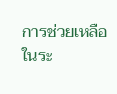การช่วยเหลือในระ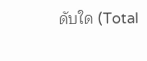ดับใด (Total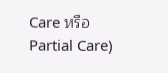Care หรือ Partial Care)